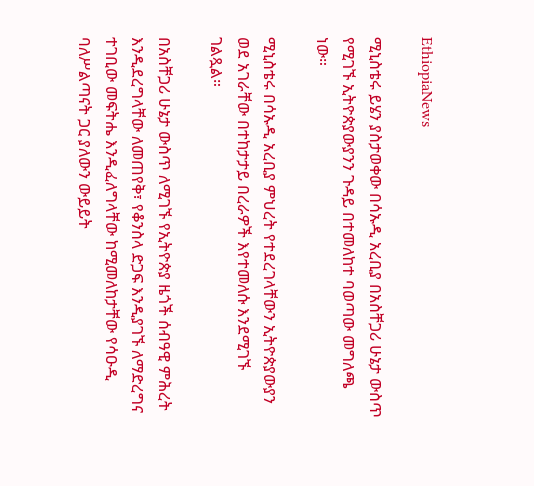EthiopiaNews

ሚኒስቴሩ ይሄን ያስታወቀው በሳኡዲ አረቢያ በአስቸጋሪ ሁኔታ ውስጥ የሚገኙ ኢትዮጵያውያንን ጉዳይ በተመለከተ ባወጣው መግለጫ ነው።

ሚኒስቴሩ በሳኡዲ አረቢያ ምህረት የተደረገላቸውን ኢትዮጵያውያን ወደ አገራቸው በተከታታይ በረራዎች እየተመለሱ እንደሚገኙ ገልጿል።

በአስቸጋሪ ሁኔታ ውስጥ ለሚገኙ የኢትዮጵያ ዜጎች ሰብዓዊ ምሕረት እንዲደረግላቸው ለመጠየቅ፣ የቆንስላ ድጋፍ እንዲያገኙ ለማድረግና ተገቢው መፍትሔ እንዲፈለግላቸው ከሚመለከታቸው የሳዑዲ ባለሥልጣናት ጋር ያለውን ውይይት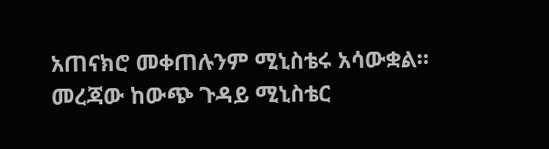አጠናክሮ መቀጠሉንም ሚኒስቴሩ አሳውቋል። መረጃው ከውጭ ጉዳይ ሚኒስቴር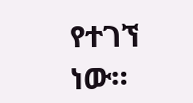የተገኘ ነው።